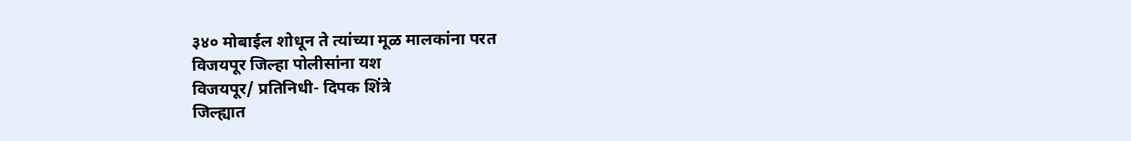३४० मोबाईल शोधून ते त्यांच्या मूळ मालकांना परत
विजयपूर जिल्हा पोलीसांना यश
विजयपूर/ प्रतिनिधी- दिपक शिंत्रे
जिल्ह्यात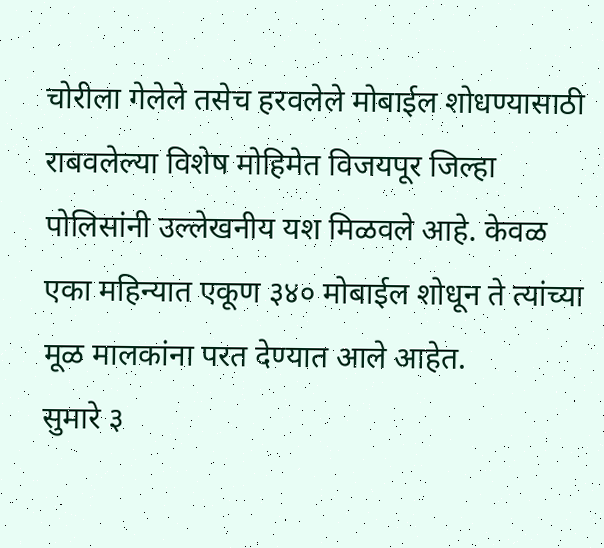चोरीला गेलेले तसेच हरवलेले मोबाईल शोधण्यासाठी राबवलेल्या विशेष मोहिमेत विजयपूर जिल्हा पोलिसांनी उल्लेखनीय यश मिळवले आहे. केवळ एका महिन्यात एकूण ३४० मोबाईल शोधून ते त्यांच्या मूळ मालकांना परत देण्यात आले आहेत.
सुमारे ३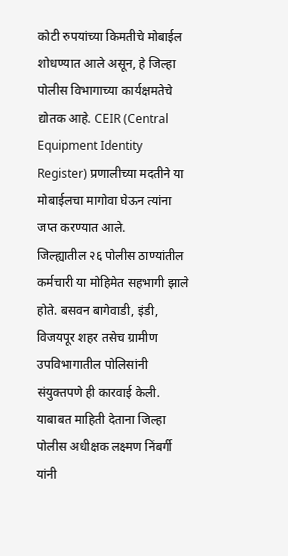कोटी रुपयांच्या किमतीचे मोबाईल शोधण्यात आले असून, हे जिल्हा पोलीस विभागाच्या कार्यक्षमतेचे द्योतक आहे. CEIR (Central Equipment Identity Register) प्रणालीच्या मदतीने या मोबाईलचा मागोवा घेऊन त्यांना जप्त करण्यात आले.
जिल्ह्यातील २६ पोलीस ठाण्यांतील कर्मचारी या मोहिमेत सहभागी झाले होते. बसवन बागेवाडी, इंडी, विजयपूर शहर तसेच ग्रामीण उपविभागातील पोलिसांनी संयुक्तपणे ही कारवाई केली.
याबाबत माहिती देताना जिल्हा पोलीस अधीक्षक लक्ष्मण निंबर्गी यांनी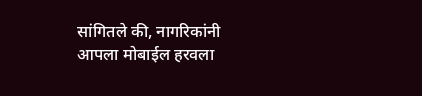सांगितले की, नागरिकांनी आपला मोबाईल हरवला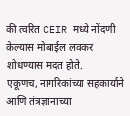की त्वरित CEIR मध्ये नोंदणी केल्यास मोबाईल लवकर शोधण्यास मदत होते.
एकूणच, नागरिकांच्या सहकार्याने आणि तंत्रज्ञानाच्या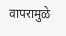वापरामुळे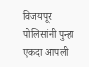विजयपूर पोलिसांनी पुन्हा एकदा आपली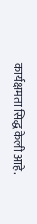कार्यक्षमता सिद्ध केली आहे.